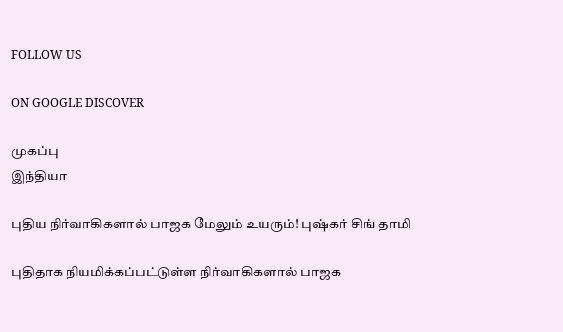FOLLOW US

ON GOOGLE DISCOVER

முகப்பு
இந்தியா

புதிய நிர்வாகிகளால் பாஜக மேலும் உயரும்! புஷ்கர் சிங் தாமி

புதிதாக நியமிக்கப்பட்டுள்ள நிர்வாகிகளால் பாஜக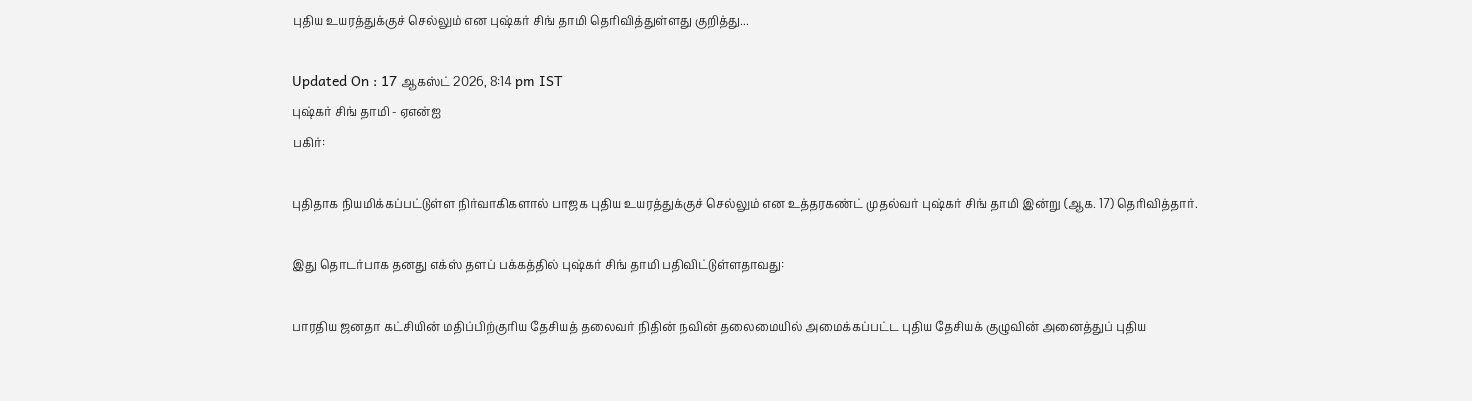புதிய உயரத்துக்குச் செல்லும் என புஷ்கர் சிங் தாமி தெரிவித்துள்ளது குறித்து...

Updated On : 17 ஆகஸ்ட் 2026, 8:14 pm IST
புஷ்கர் சிங் தாமி - ஏஎன்ஐ
பகிர்:

புதிதாக நியமிக்கப்பட்டுள்ள நிர்வாகிகளால் பாஜக புதிய உயரத்துக்குச் செல்லும் என உத்தரகண்ட் முதல்வர் புஷ்கர் சிங் தாமி இன்று (ஆக. 17) தெரிவித்தார்.

இது தொடர்பாக தனது எக்ஸ் தளப் பக்கத்தில் புஷ்கர் சிங் தாமி பதிவிட்டுள்ளதாவது:

பாரதிய ஜனதா கட்சியின் மதிப்பிற்குரிய தேசியத் தலைவர் நிதின் நவின் தலைமையில் அமைக்கப்பட்ட புதிய தேசியக் குழுவின் அனைத்துப் புதிய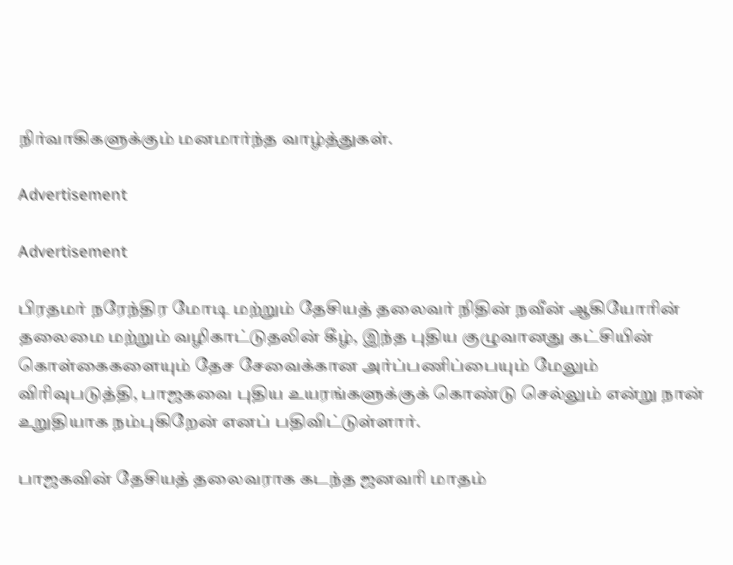நிர்வாகிகளுக்கும் மனமார்ந்த வாழ்த்துகள்.

Advertisement

Advertisement

பிரதமர் நரேந்திர மோடி மற்றும் தேசியத் தலைவர் நிதின் நவீன் ஆகியோரின் தலைமை மற்றும் வழிகாட்டுதலின் கீழ், இந்த புதிய குழுவானது கட்சியின் கொள்கைகளையும் தேச சேவைக்கான அர்ப்பணிப்பையும் மேலும் விரிவுபடுத்தி, பாஜகவை புதிய உயரங்களுக்குக் கொண்டு செல்லும் என்று நான் உறுதியாக நம்புகிறேன் எனப் பதிவிட்டுள்ளார்.

பாஜகவின் தேசியத் தலைவராக கடந்த ஜனவரி மாதம்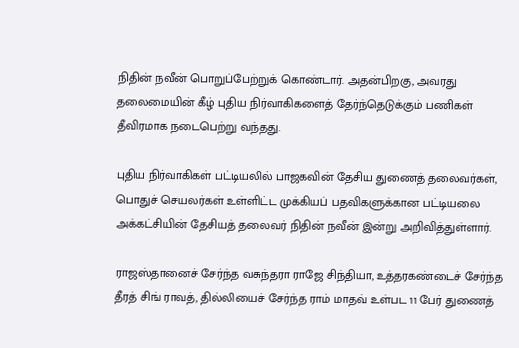நிதின் நவீன் பொறுப்பேற்றுக் கொண்டார். அதன்பிறகு, அவரது தலைமையின் கீழ் புதிய நிர்வாகிகளைத் தேர்ந்தெடுக்கும் பணிகள் தீவிரமாக நடைபெற்று வந்தது.

புதிய நிர்வாகிகள் பட்டியலில் பாஜகவின் தேசிய துணைத் தலைவர்கள், பொதுச் செயலர்கள் உள்ளிட்ட முக்கியப் பதவிகளுக்கான பட்டியலை அக்கட்சியின் தேசியத் தலைவர் நிதின் நவீன் இன்று அறிவித்துள்ளார்.

ராஜஸ்தானைச் சேர்ந்த வசுந்தரா ராஜே சிந்தியா, உத்தரகண்டைச் சேர்ந்த தீரத் சிங் ராவத், தில்லியைச் சேர்ந்த ராம் மாதவ் உள்பட 11 பேர் துணைத்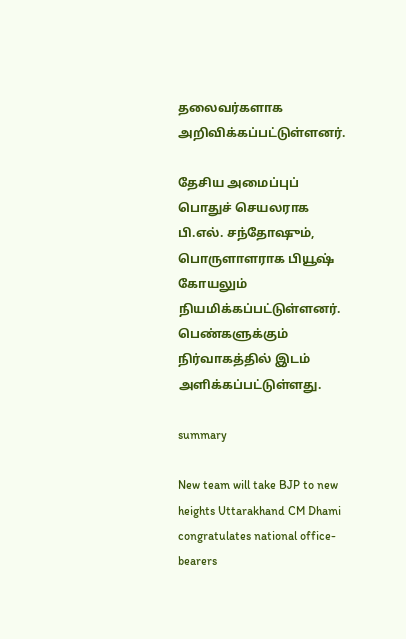தலைவர்களாக அறிவிக்கப்பட்டுள்ளனர்.

தேசிய அமைப்புப் பொதுச் செயலராக பி.எல். சந்தோஷும், பொருளாளராக பியூஷ் கோயலும் நியமிக்கப்பட்டுள்ளனர். பெண்களுக்கும் நிர்வாகத்தில் இடம் அளிக்கப்பட்டுள்ளது.

summary

New team will take BJP to new heights Uttarakhand CM Dhami congratulates national office-bearers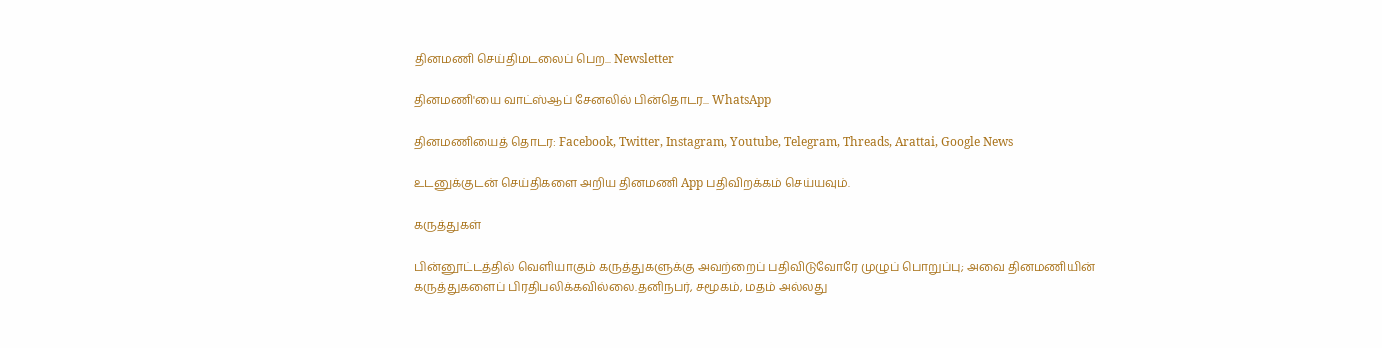தினமணி செய்திமடலைப் பெற... Newsletter

தினமணி'யை வாட்ஸ்ஆப் சேனலில் பின்தொடர... WhatsApp

தினமணியைத் தொடர: Facebook, Twitter, Instagram, Youtube, Telegram, Threads, Arattai, Google News

உடனுக்குடன் செய்திகளை அறிய தினமணி App பதிவிறக்கம் செய்யவும்.

கருத்துகள்

பின்னூட்டத்தில் வெளியாகும் கருத்துகளுக்கு அவற்றைப் பதிவிடுவோரே முழுப் பொறுப்பு; அவை தினமணியின் கருத்துகளைப் பிரதிபலிக்கவில்லை.தனிநபர், சமூகம், மதம் அல்லது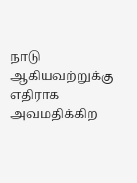நாடு ஆகியவற்றுக்கு எதிராக அவமதிக்கிற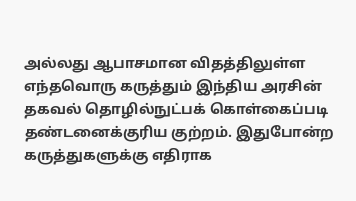அல்லது ஆபாசமான விதத்திலுள்ள எந்தவொரு கருத்தும் இந்திய அரசின் தகவல் தொழில்நுட்பக் கொள்கைப்படி தண்டனைக்குரிய குற்றம். இதுபோன்ற கருத்துகளுக்கு எதிராக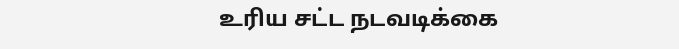உரிய சட்ட நடவடிக்கை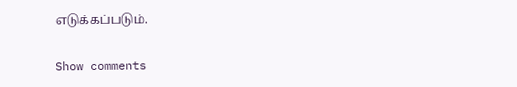எடுக்கப்படும்.

Show comments